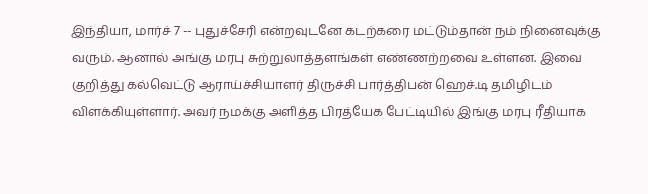இந்தியா, மார்ச் 7 -- புதுச்சேரி என்றவுடனே கடற்கரை மட்டும்தான் நம் நினைவுக்கு வரும். ஆனால் அங்கு மரபு சுற்றுலாத்தளங்கள் எண்ணற்றவை உள்ளன. இவை குறித்து கல்வெட்டு ஆராய்ச்சியாளர் திருச்சி பார்த்திபன் ஹெச்.டி தமிழிடம் விளக்கியுள்ளார். அவர் நமக்கு அளித்த பிரத்யேக பேட்டியில் இங்கு மரபு ரீதியாக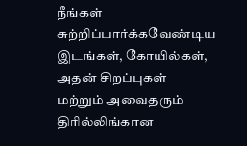நீங்கள் சுற்றிப்பார்க்கவேண்டிய இடங்கள், கோயில்கள், அதன் சிறப்புகள் மற்றும் அவைதரும் திரில்லிங்கான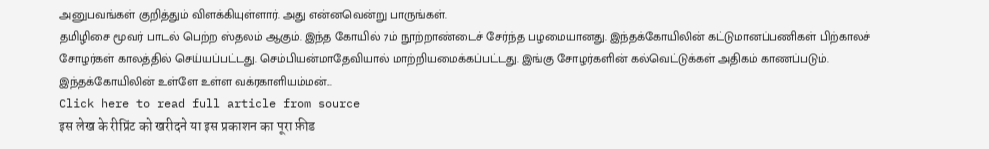அனுபவங்கள் குறித்தும் விளக்கியுள்ளார். அது என்னவென்று பாருங்கள்.
தமிழிசை மூவர் பாடல் பெற்ற ஸ்தலம் ஆகும். இந்த கோயில் 7ம் நூற்றாண்டைச் சேர்ந்த பழமையானது. இந்தக்கோயிலின் கட்டுமானப்பணிகள் பிற்காலச் சோழர்கள் காலத்தில் செய்யப்பட்டது. செம்பியன்மாதேவியால் மாற்றியமைக்கப்பட்டது. இங்கு சோழர்களின் கல்வெட்டுக்கள் அதிகம் காணப்படும். இந்தக்கோயிலின் உள்ளே உள்ள வக்ரகாளியம்மன்...
Click here to read full article from source
इस लेख के रीप्रिंट को खरीदने या इस प्रकाशन का पूरा फ़ीड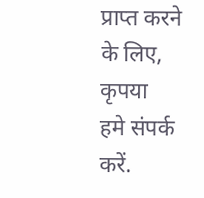प्राप्त करने के लिए, कृपया
हमे संपर्क करें.